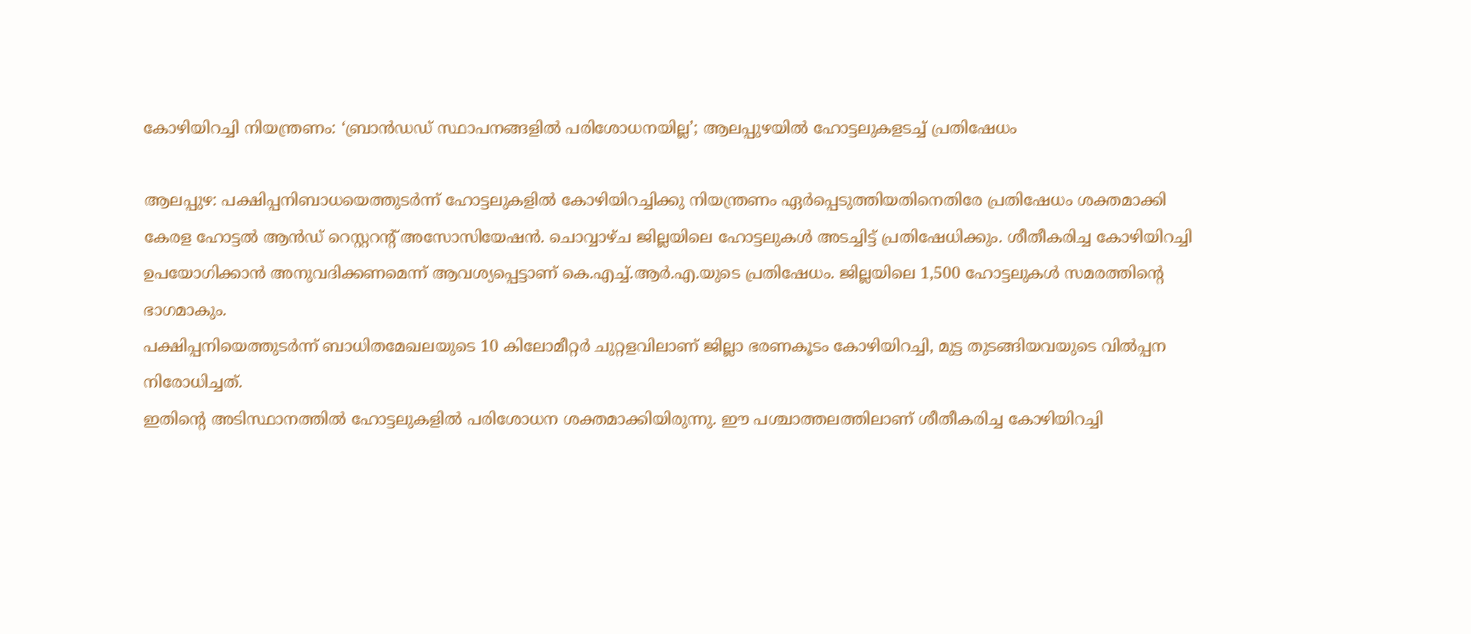കോഴിയിറച്ചി നിയന്ത്രണം: ‘ബ്രാൻഡഡ് സ്ഥാപനങ്ങളിൽ പരിശോധനയില്ല’; ആലപ്പുഴയിൽ ഹോട്ടലുകളടച്ച് പ്രതിഷേധം

ആലപ്പുഴ: പക്ഷിപ്പനിബാധയെത്തുടർന്ന് ഹോട്ടലുകളിൽ കോഴിയിറച്ചിക്കു നിയന്ത്രണം ഏർപ്പെടുത്തിയതിനെതിരേ പ്രതിഷേധം ശക്തമാക്കി കേരള ഹോട്ടൽ ആൻഡ് റെസ്റ്ററന്റ് അസോസിയേഷൻ. ചൊവ്വാഴ്ച ജില്ലയിലെ ഹോട്ടലുകൾ അടച്ചിട്ട് പ്രതിഷേധിക്കും. ശീതീകരിച്ച കോഴിയിറച്ചി ഉപയോഗിക്കാൻ അനുവദിക്കണമെന്ന് ആവശ്യപ്പെട്ടാണ് കെ.എച്ച്.ആർ.എ.യുടെ പ്രതിഷേധം. ജില്ലയിലെ 1,500 ഹോട്ടലുകൾ സമരത്തിന്റെ ഭാഗമാകും.
പക്ഷിപ്പനിയെത്തുടർന്ന് ബാധിതമേഖലയുടെ 10 കിലോമീറ്റർ ചുറ്റളവിലാണ് ജില്ലാ ഭരണകൂടം കോഴിയിറച്ചി, മുട്ട തുടങ്ങിയവയുടെ വിൽപ്പന നിരോധിച്ചത്.
ഇതിന്റെ അടിസ്ഥാനത്തിൽ ഹോട്ടലുകളിൽ പരിശോധന ശക്തമാക്കിയിരുന്നു. ഈ പശ്ചാത്തലത്തിലാണ് ശീതീകരിച്ച കോഴിയിറച്ചി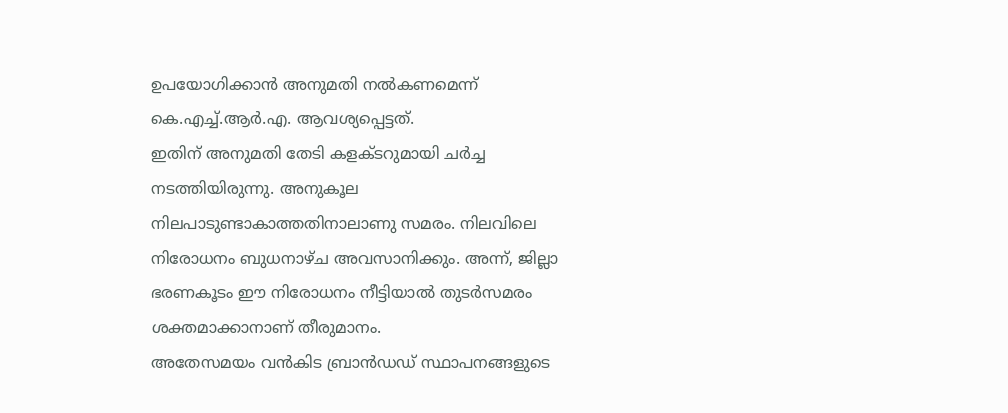ഉപയോഗിക്കാൻ അനുമതി നൽകണമെന്ന് കെ.എച്ച്.ആർ.എ. ആവശ്യപ്പെട്ടത്.
ഇതിന് അനുമതി തേടി കളക്ടറുമായി ചർച്ച നടത്തിയിരുന്നു. അനുകൂല നിലപാടുണ്ടാകാത്തതിനാലാണു സമരം. നിലവിലെ നിരോധനം ബുധനാഴ്ച അവസാനിക്കും. അന്ന്, ജില്ലാ ഭരണകൂടം ഈ നിരോധനം നീട്ടിയാൽ തുടർസമരം ശക്തമാക്കാനാണ് തീരുമാനം.
അതേസമയം വൻകിട ബ്രാൻഡഡ് സ്ഥാപനങ്ങളുടെ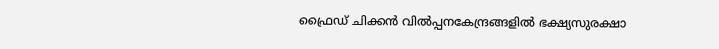ഫ്രൈഡ് ചിക്കൻ വിൽപ്പനകേന്ദ്രങ്ങളിൽ ഭക്ഷ്യസുരക്ഷാ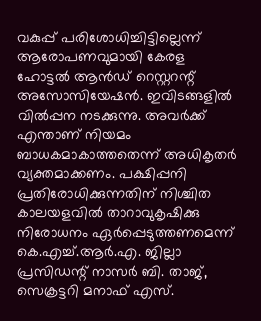വകുപ്പ് പരിശോധിച്ചിട്ടില്ലെന്ന് ആരോപണവുമായി കേരള ഹോട്ടൽ ആൻഡ് റെസ്റ്ററന്റ് അസോസിയേഷൻ. ഇവിടങ്ങളിൽ വിൽപ്പന നടക്കുന്നു. അവർക്ക് എന്താണ് നിയമം ബാധകമാകാത്തതെന്ന് അധികൃതർ വ്യക്തമാക്കണം. പക്ഷിപ്പനി പ്രതിരോധിക്കുന്നതിന് നിശ്ചിത കാലയളവിൽ താറാവുകൃഷിക്കു നിരോധനം ഏർപ്പെടുത്തണമെന്ന് കെ.എച്ച്.ആർ.എ. ജില്ലാ പ്രസിഡന്റ് നാസർ ബി. താജ്, സെക്രട്ടറി മനാഫ് എസ്.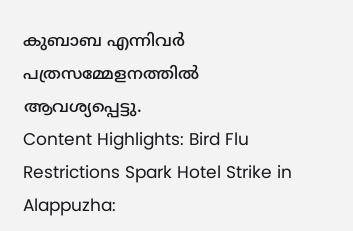കുബാബ എന്നിവർ പത്രസമ്മേളനത്തിൽ ആവശ്യപ്പെട്ടു.
Content Highlights: Bird Flu Restrictions Spark Hotel Strike in Alappuzha: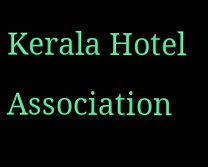Kerala Hotel Association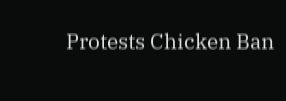Protests Chicken Ban